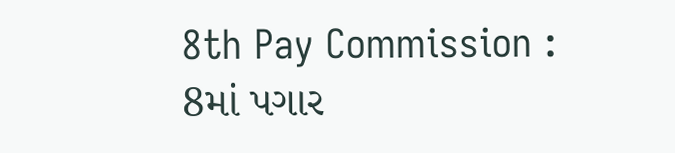8th Pay Commission : 8માં પગાર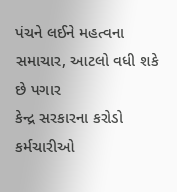પંચને લઈને મહત્વના સમાચાર, આટલો વધી શકે છે પગાર
કેન્દ્ર સરકારના કરોડો કર્મચારીઓ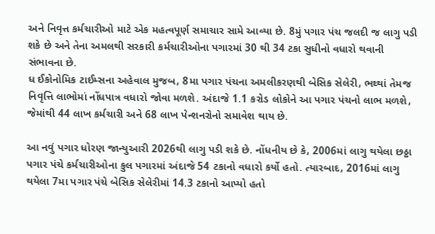અને નિવૃત્ત કર્મચારીઓ માટે એક મહત્વપૂર્ણ સમાચાર સામે આવ્યા છે. 8મું પગાર પંચ જલદી જ લાગુ પડી શકે છે અને તેના અમલથી સરકારી કર્મચારીઓના પગારમાં 30 થી 34 ટકા સુધીનો વધારો થવાની સંભાવના છે.
ધ ઈકોનોમિક ટાઈમ્સના અહેવાલ મુજબ, 8મા પગાર પંચના અમલીકરણથી બેસિક સેલેરી, ભથ્થાં તેમજ નિવૃત્તિ લાભોમાં નોંધપાત્ર વધારો જોવા મળશે. અંદાજે 1.1 કરોડ લોકોને આ પગાર પંચનો લાભ મળશે, જેમાંથી 44 લાખ કર્મચારી અને 68 લાખ પેન્શનરોનો સમાવેશ થાય છે.

આ નવું પગાર ધોરણ જાન્યુઆરી 2026થી લાગુ પડી શકે છે. નોંધનીય છે કે, 2006માં લાગુ થયેલા છઠ્ઠા પગાર પંચે કર્મચારીઓના કુલ પગારમાં અંદાજે 54 ટકાનો વધારો કર્યો હતો. ત્યારબાદ, 2016માં લાગુ થયેલા 7મા પગાર પંચે બેસિક સેલેરીમાં 14.3 ટકાનો આપ્યો હતો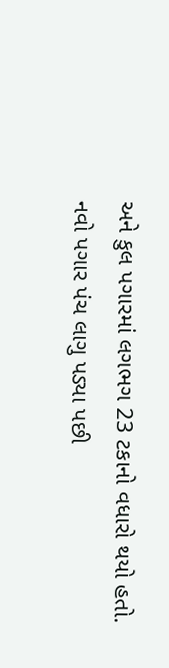અને કુલ પગારમાં લગભગ 23 ટકાનો વધારો થયો હતો.
નવો પગાર પંચ લાગુ પડ્યા પછી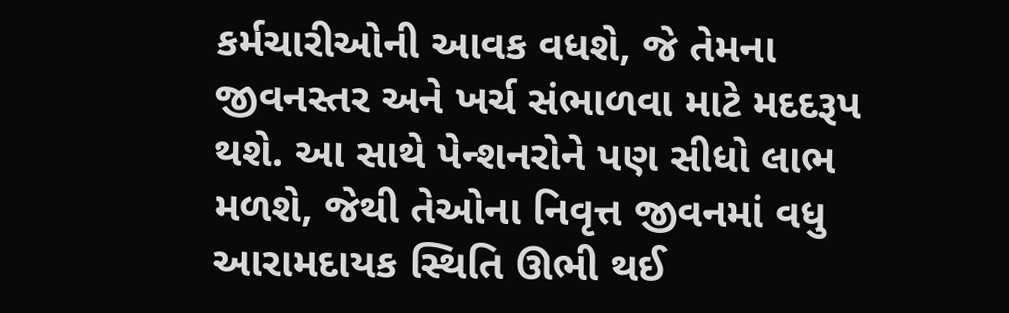કર્મચારીઓની આવક વધશે, જે તેમના જીવનસ્તર અને ખર્ચ સંભાળવા માટે મદદરૂપ થશે. આ સાથે પેન્શનરોને પણ સીધો લાભ મળશે, જેથી તેઓના નિવૃત્ત જીવનમાં વધુ આરામદાયક સ્થિતિ ઊભી થઈ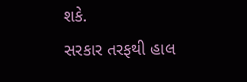શકે.
સરકાર તરફથી હાલ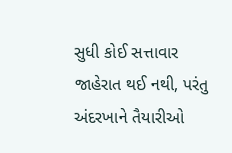સુધી કોઈ સત્તાવાર જાહેરાત થઈ નથી, પરંતુ અંદરખાને તૈયારીઓ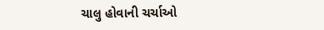ચાલુ હોવાની ચર્ચાઓ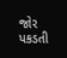જોર પકડતી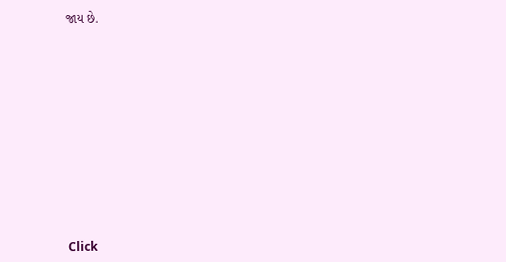જાય છે.












Click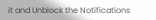it and Unblock the Notifications